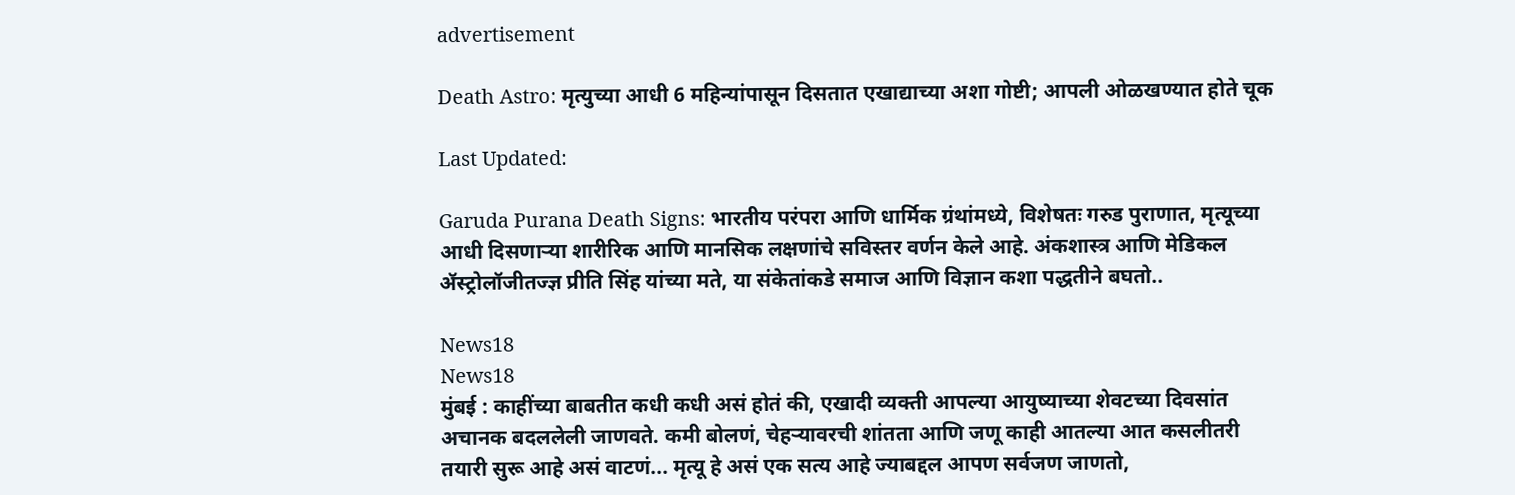advertisement

Death Astro: मृत्युच्या आधी 6 महिन्यांपासून दिसतात एखाद्याच्या अशा गोष्टी; आपली ओळखण्यात होते चूक

Last Updated:

Garuda Purana Death Signs: भारतीय परंपरा आणि धार्मिक ग्रंथांमध्ये, विशेषतः गरुड पुराणात, मृत्यूच्या आधी दिसणाऱ्या शारीरिक आणि मानसिक लक्षणांचे सविस्तर वर्णन केले आहे. अंकशास्त्र आणि मेडिकल ॲस्ट्रोलॉजीतज्ज्ञ प्रीति सिंह यांच्या मते, या संकेतांकडे समाज आणि विज्ञान कशा पद्धतीने बघतो..

News18
News18
मुंबई : काहींच्या बाबतीत कधी कधी असं होतं की, एखादी व्यक्ती आपल्या आयुष्याच्या शेवटच्या दिवसांत अचानक बदललेली जाणवते. कमी बोलणं, चेहऱ्यावरची शांतता आणि जणू काही आतल्या आत कसलीतरी तयारी सुरू आहे असं वाटणं... मृत्यू हे असं एक सत्य आहे ज्याबद्दल आपण सर्वजण जाणतो,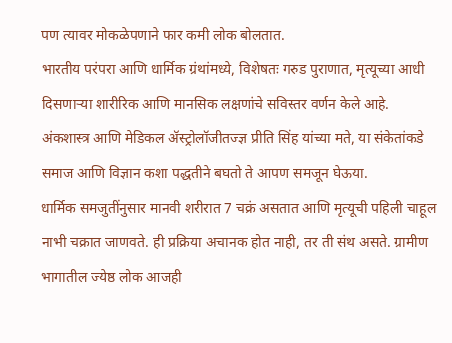पण त्यावर मोकळेपणाने फार कमी लोक बोलतात.
भारतीय परंपरा आणि धार्मिक ग्रंथांमध्ये, विशेषतः गरुड पुराणात, मृत्यूच्या आधी दिसणाऱ्या शारीरिक आणि मानसिक लक्षणांचे सविस्तर वर्णन केले आहे. अंकशास्त्र आणि मेडिकल ॲस्ट्रोलॉजीतज्ज्ञ प्रीति सिंह यांच्या मते, या संकेतांकडे समाज आणि विज्ञान कशा पद्धतीने बघतो ते आपण समजून घेऊया.
धार्मिक समजुतींनुसार मानवी शरीरात 7 चक्रं असतात आणि मृत्यूची पहिली चाहूल नाभी चक्रात जाणवते. ही प्रक्रिया अचानक होत नाही, तर ती संथ असते. ग्रामीण भागातील ज्येष्ठ लोक आजही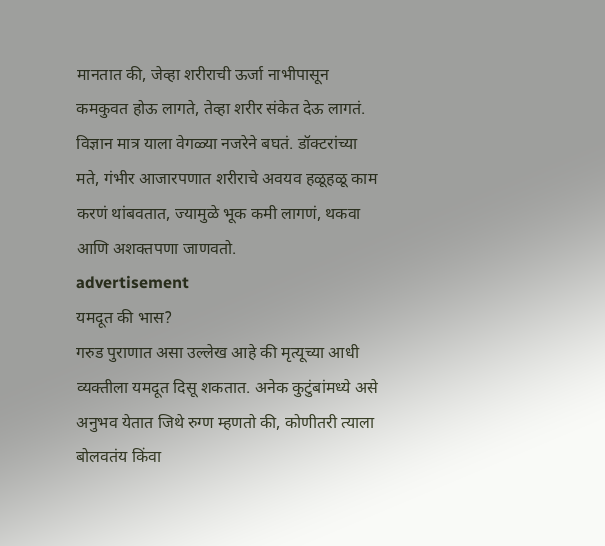मानतात की, जेव्हा शरीराची ऊर्जा नाभीपासून कमकुवत होऊ लागते, तेव्हा शरीर संकेत देऊ लागतं. विज्ञान मात्र याला वेगळ्या नजरेने बघतं. डॉक्टरांच्या मते, गंभीर आजारपणात शरीराचे अवयव हळूहळू काम करणं थांबवतात, ज्यामुळे भूक कमी लागणं, थकवा आणि अशक्तपणा जाणवतो.
advertisement
यमदूत की भास?
गरुड पुराणात असा उल्लेख आहे की मृत्यूच्या आधी व्यक्तीला यमदूत दिसू शकतात. अनेक कुटुंबांमध्ये असे अनुभव येतात जिथे रुग्ण म्हणतो की, कोणीतरी त्याला बोलवतंय किंवा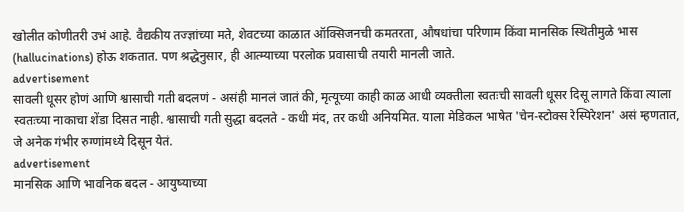खोलीत कोणीतरी उभं आहे. वैद्यकीय तज्ज्ञांच्या मते, शेवटच्या काळात ऑक्सिजनची कमतरता, औषधांचा परिणाम किंवा मानसिक स्थितीमुळे भास (hallucinations) होऊ शकतात. पण श्रद्धेनुसार, ही आत्म्याच्या परलोक प्रवासाची तयारी मानली जाते.
advertisement
सावली धूसर होणं आणि श्वासाची गती बदलणं - असंही मानलं जातं की, मृत्यूच्या काही काळ आधी व्यक्तीला स्वतःची सावली धूसर दिसू लागते किंवा त्याला स्वतःच्या नाकाचा शेंडा दिसत नाही. श्वासाची गती सुद्धा बदलते - कधी मंद, तर कधी अनियमित. याला मेडिकल भाषेत 'चेन-स्टोक्स रेस्पिरेशन' असं म्हणतात, जे अनेक गंभीर रुग्णांमध्ये दिसून येतं.
advertisement
मानसिक आणि भावनिक बदल - आयुष्याच्या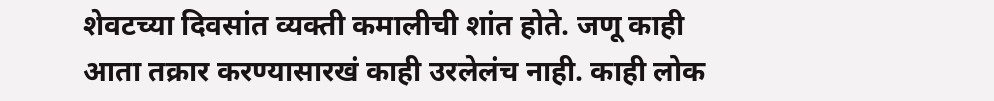शेवटच्या दिवसांत व्यक्ती कमालीची शांत होते. जणू काही आता तक्रार करण्यासारखं काही उरलेलंच नाही. काही लोक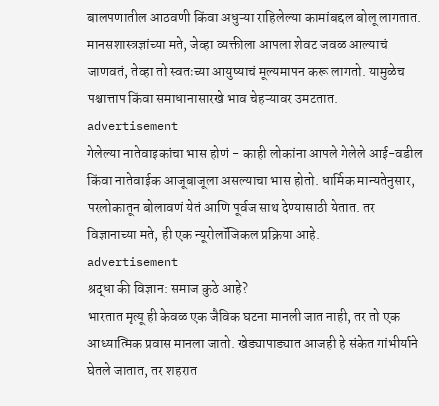बालपणातील आठवणी किंवा अधुऱ्या राहिलेल्या कामांबद्दल बोलू लागतात. मानसशास्त्रज्ञांच्या मते, जेव्हा व्यक्तीला आपला शेवट जवळ आल्याचं जाणवतं, तेव्हा तो स्वतःच्या आयुष्याचं मूल्यमापन करू लागतो. यामुळेच पश्चात्ताप किंवा समाधानासारखे भाव चेहऱ्यावर उमटतात.
advertisement
गेलेल्या नातेवाइकांचा भास होणं - काही लोकांना आपले गेलेले आई-वडील किंवा नातेवाईक आजूबाजूला असल्याचा भास होतो. धार्मिक मान्यतेनुसार, परलोकातून बोलावणं येतं आणि पूर्वज साथ देण्यासाठी येतात. तर विज्ञानाच्या मते, ही एक न्यूरोलॉजिकल प्रक्रिया आहे.
advertisement
श्रद्धा की विज्ञान: समाज कुठे आहे?
भारतात मृत्यू ही केवळ एक जैविक घटना मानली जात नाही, तर तो एक आध्यात्मिक प्रवास मानला जातो. खेड्यापाड्यात आजही हे संकेत गांभीर्याने घेतले जातात, तर शहरात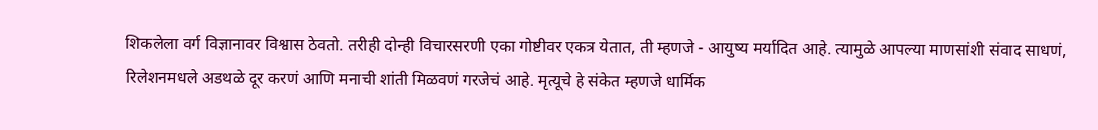शिकलेला वर्ग विज्ञानावर विश्वास ठेवतो. तरीही दोन्ही विचारसरणी एका गोष्टीवर एकत्र येतात, ती म्हणजे - आयुष्य मर्यादित आहे. त्यामुळे आपल्या माणसांशी संवाद साधणं, रिलेशनमधले अडथळे दूर करणं आणि मनाची शांती मिळवणं गरजेचं आहे. मृत्यूचे हे संकेत म्हणजे धार्मिक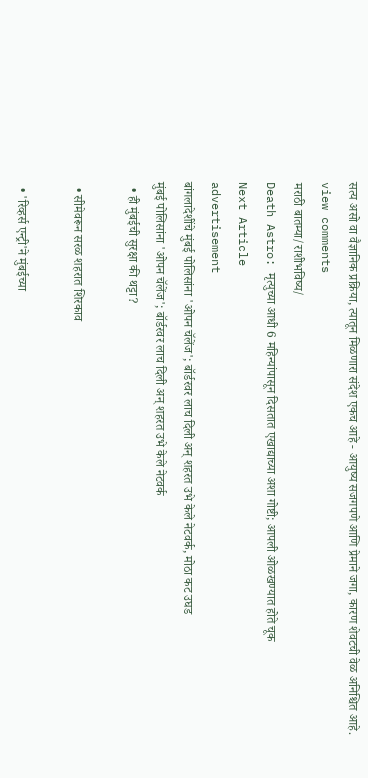सत्य असो वा वैज्ञानिक प्रक्रिया, त्यातून मिळणारा संदेश एकच आहे - आयुष्य सजगपणे आणि प्रेमाने जगा, कारण शेवटची वेळ अनिश्चित आहे.
view comments
मराठी बातम्या/राशीभविष्य/
Death Astro: मृत्युच्या आधी 6 महिन्यांपासून दिसतात एखाद्याच्या अशा गोष्टी; आपली ओळखण्यात होते चूक
Next Article
advertisement
बांगलादेशींचे मुंबई पोलिसांना 'ओपन चॅलेंज'; बॉर्डरवर लाच दिली अन् शहरत उभे केले नेटवर्क, मोठा कट उघड
मुंबई पोलिसांना 'ओपन चॅलेंज'; बॉर्डरवर लाच दिली अन् शहरत उभे केले नेटवर्क
  • ही मुंबईची सुरक्षा की थट्टा?

  • सीमेवरून सरळ शहरात शिरकाव

  • 'रिव्हर्स एन्ट्री'ने मुंबईच्या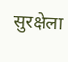सुरक्षेला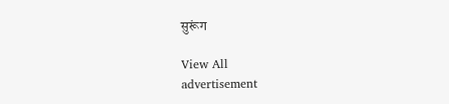सुरूंग

View All
advertisement